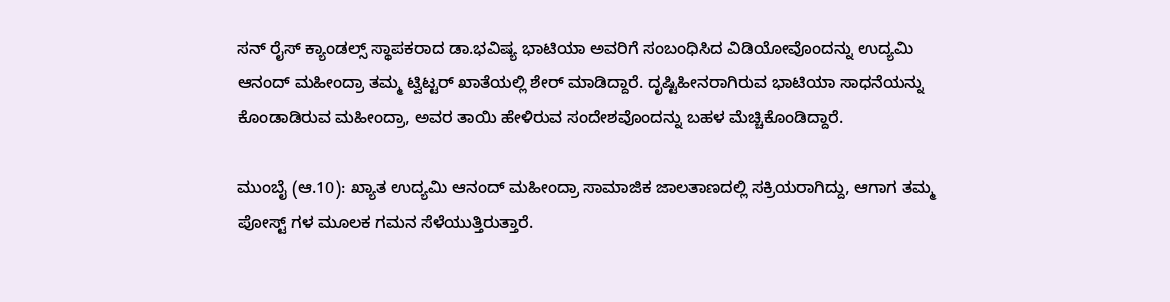ಸನ್ ರೈಸ್ ಕ್ಯಾಂಡಲ್ಸ್ ಸ್ಥಾಪಕರಾದ ಡಾ.ಭವಿಷ್ಯ ಭಾಟಿಯಾ ಅವರಿಗೆ ಸಂಬಂಧಿಸಿದ ವಿಡಿಯೋವೊಂದನ್ನು ಉದ್ಯಮಿ ಆನಂದ್ ಮಹೀಂದ್ರಾ ತಮ್ಮ ಟ್ವಿಟ್ಟರ್ ಖಾತೆಯಲ್ಲಿ ಶೇರ್ ಮಾಡಿದ್ದಾರೆ. ದೃಷ್ಟಿಹೀನರಾಗಿರುವ ಭಾಟಿಯಾ ಸಾಧನೆಯನ್ನು ಕೊಂಡಾಡಿರುವ ಮಹೀಂದ್ರಾ, ಅವರ ತಾಯಿ ಹೇಳಿರುವ ಸಂದೇಶವೊಂದನ್ನು ಬಹಳ ಮೆಚ್ಚಿಕೊಂಡಿದ್ದಾರೆ.

ಮುಂಬೈ (ಆ.10): ಖ್ಯಾತ ಉದ್ಯಮಿ ಆನಂದ್ ಮಹೀಂದ್ರಾ ಸಾಮಾಜಿಕ ಜಾಲತಾಣದಲ್ಲಿ ಸಕ್ರಿಯರಾಗಿದ್ದು, ಆಗಾಗ ತಮ್ಮ ಪೋಸ್ಟ್ ಗಳ ಮೂಲಕ ಗಮನ ಸೆಳೆಯುತ್ತಿರುತ್ತಾರೆ.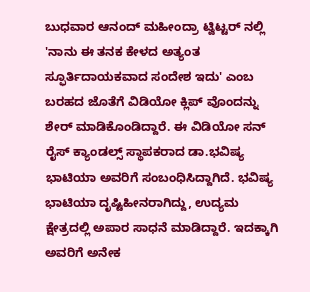ಬುಧವಾರ ಆನಂದ್ ಮಹೀಂದ್ರಾ ಟ್ವಿಟ್ಟರ್ ನಲ್ಲಿ 'ನಾನು ಈ ತನಕ ಕೇಳದ ಅತ್ಯಂತ ಸ್ಫೂರ್ತಿದಾಯಕವಾದ ಸಂದೇಶ ಇದು' ಎಂಬ ಬರಹದ ಜೊತೆಗೆ ವಿಡಿಯೋ ಕ್ಲಿಪ್ ವೊಂದನ್ನು ಶೇರ್ ಮಾಡಿಕೊಂಡಿದ್ದಾರೆ. ಈ ವಿಡಿಯೋ ಸನ್ ರೈಸ್ ಕ್ಯಾಂಡಲ್ಸ್ ಸ್ಥಾಪಕರಾದ ಡಾ.ಭವಿಷ್ಯ ಭಾಟಿಯಾ ಅವರಿಗೆ ಸಂಬಂಧಿಸಿದ್ದಾಗಿದೆ. ಭವಿಷ್ಯ ಭಾಟಿಯಾ ದೃಷ್ಟಿಹೀನರಾಗಿದ್ದು, ಉದ್ಯಮ ಕ್ಷೇತ್ರದಲ್ಲಿ ಅಪಾರ ಸಾಧನೆ ಮಾಡಿದ್ದಾರೆ. ಇದಕ್ಕಾಗಿ ಅವರಿಗೆ ಅನೇಕ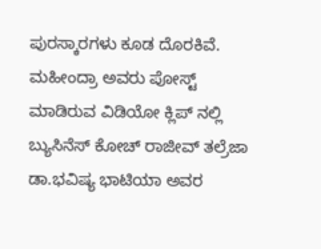ಪುರಸ್ಕಾರಗಳು ಕೂಡ ದೊರಕಿವೆ. ಮಹೀಂದ್ರಾ ಅವರು ಪೋಸ್ಟ್ ಮಾಡಿರುವ ವಿಡಿಯೋ ಕ್ಲಿಪ್ ನಲ್ಲಿ ಬ್ಯುಸಿನೆಸ್ ಕೋಚ್ ರಾಜೀವ್ ತಲ್ರೆಜಾ ಡಾ.ಭವಿಷ್ಯ ಭಾಟಿಯಾ ಅವರ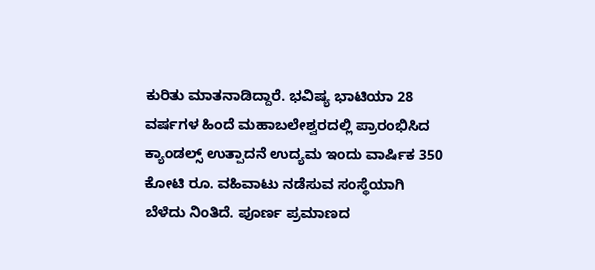ಕುರಿತು ಮಾತನಾಡಿದ್ದಾರೆ. ಭವಿಷ್ಯ ಭಾಟಿಯಾ 28 ವರ್ಷಗಳ ಹಿಂದೆ ಮಹಾಬಲೇಶ್ವರದಲ್ಲಿ ಪ್ರಾರಂಭಿಸಿದ ಕ್ಯಾಂಡಲ್ಸ್ ಉತ್ಪಾದನೆ ಉದ್ಯಮ ಇಂದು ವಾರ್ಷಿಕ 350 ಕೋಟಿ ರೂ. ವಹಿವಾಟು ನಡೆಸುವ ಸಂಸ್ಥೆಯಾಗಿ ಬೆಳೆದು ನಿಂತಿದೆ. ಪೂರ್ಣ ಪ್ರಮಾಣದ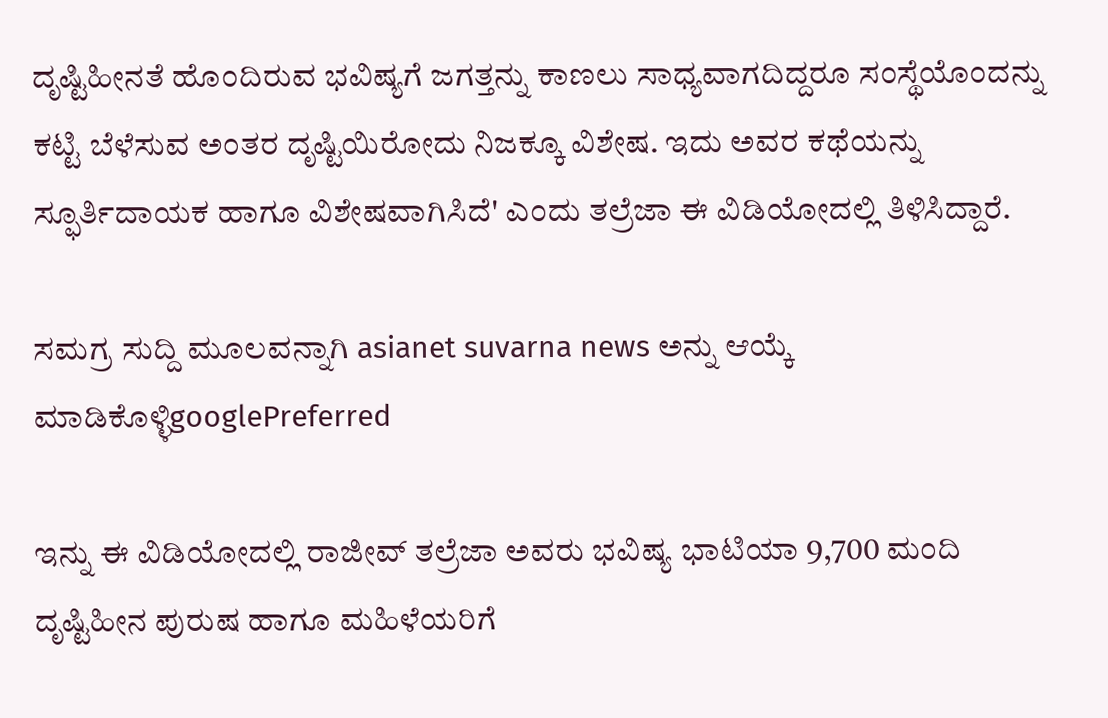ದೃಷ್ಟಿಹೀನತೆ ಹೊಂದಿರುವ ಭವಿಷ್ಯಗೆ ಜಗತ್ತನ್ನು ಕಾಣಲು ಸಾಧ್ಯವಾಗದಿದ್ದರೂ ಸಂಸ್ಥೆಯೊಂದನ್ನು ಕಟ್ಟಿ ಬೆಳೆಸುವ ಅಂತರ ದೃಷ್ಟಿಯಿರೋದು ನಿಜಕ್ಕೂ ವಿಶೇಷ. ಇದು ಅವರ ಕಥೆಯನ್ನು ಸ್ಫೂರ್ತಿದಾಯಕ ಹಾಗೂ ವಿಶೇಷವಾಗಿಸಿದೆ' ಎಂದು ತಲ್ರೆಜಾ ಈ ವಿಡಿಯೋದಲ್ಲಿ ತಿಳಿಸಿದ್ದಾರೆ.

ಸಮಗ್ರ ಸುದ್ದಿ ಮೂಲವನ್ನಾಗಿ asianet suvarna news ಅನ್ನು ಆಯ್ಕೆ ಮಾಡಿಕೊಳ್ಳಿgooglePreferred

ಇನ್ನು ಈ ವಿಡಿಯೋದಲ್ಲಿ ರಾಜೀವ್ ತಲ್ರೆಜಾ ಅವರು ಭವಿಷ್ಯ ಭಾಟಿಯಾ 9,700 ಮಂದಿ ದೃಷ್ಟಿಹೀನ ಪುರುಷ ಹಾಗೂ ಮಹಿಳೆಯರಿಗೆ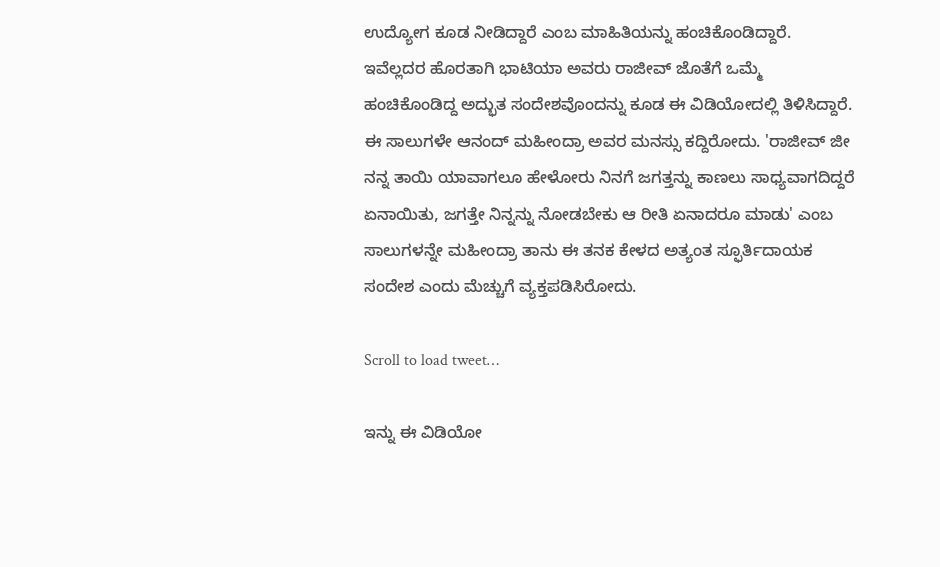ಉದ್ಯೋಗ ಕೂಡ ನೀಡಿದ್ದಾರೆ ಎಂಬ ಮಾಹಿತಿಯನ್ನು ಹಂಚಿಕೊಂಡಿದ್ದಾರೆ. ಇವೆಲ್ಲದರ ಹೊರತಾಗಿ ಭಾಟಿಯಾ ಅವರು ರಾಜೀವ್ ಜೊತೆಗೆ ಒಮ್ಮೆ ಹಂಚಿಕೊಂಡಿದ್ದ ಅದ್ಭುತ ಸಂದೇಶವೊಂದನ್ನು ಕೂಡ ಈ ವಿಡಿಯೋದಲ್ಲಿ ತಿಳಿಸಿದ್ದಾರೆ. ಈ ಸಾಲುಗಳೇ ಆನಂದ್ ಮಹೀಂದ್ರಾ ಅವರ ಮನಸ್ಸು ಕದ್ದಿರೋದು. 'ರಾಜೀವ್ ಜೀ ನನ್ನ ತಾಯಿ ಯಾವಾಗಲೂ ಹೇಳೋರು ನಿನಗೆ ಜಗತ್ತನ್ನು ಕಾಣಲು ಸಾಧ್ಯವಾಗದಿದ್ದರೆ ಏನಾಯಿತು, ಜಗತ್ತೇ ನಿನ್ನನ್ನು ನೋಡಬೇಕು ಆ ರೀತಿ ಏನಾದರೂ ಮಾಡು' ಎಂಬ ಸಾಲುಗಳನ್ನೇ ಮಹೀಂದ್ರಾ ತಾನು ಈ ತನಕ ಕೇಳದ ಅತ್ಯಂತ ಸ್ಫೂರ್ತಿದಾಯಕ ಸಂದೇಶ ಎಂದು ಮೆಚ್ಚುಗೆ ವ್ಯಕ್ತಪಡಿಸಿರೋದು.

Scroll to load tweet…

ಇನ್ನು ಈ ವಿಡಿಯೋ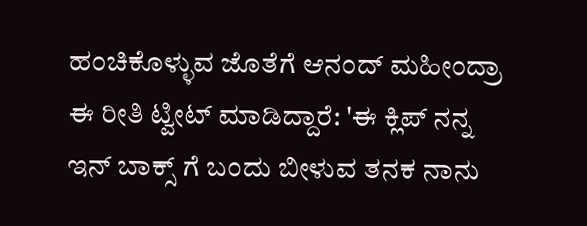ಹಂಚಿಕೊಳ್ಳುವ ಜೊತೆಗೆ ಆನಂದ್ ಮಹೀಂದ್ರಾ ಈ ರೀತಿ ಟ್ವೀಟ್ ಮಾಡಿದ್ದಾರೆ: 'ಈ ಕ್ಲಿಪ್ ನನ್ನ ಇನ್ ಬಾಕ್ಸ್ ಗೆ ಬಂದು ಬೀಳುವ ತನಕ ನಾನು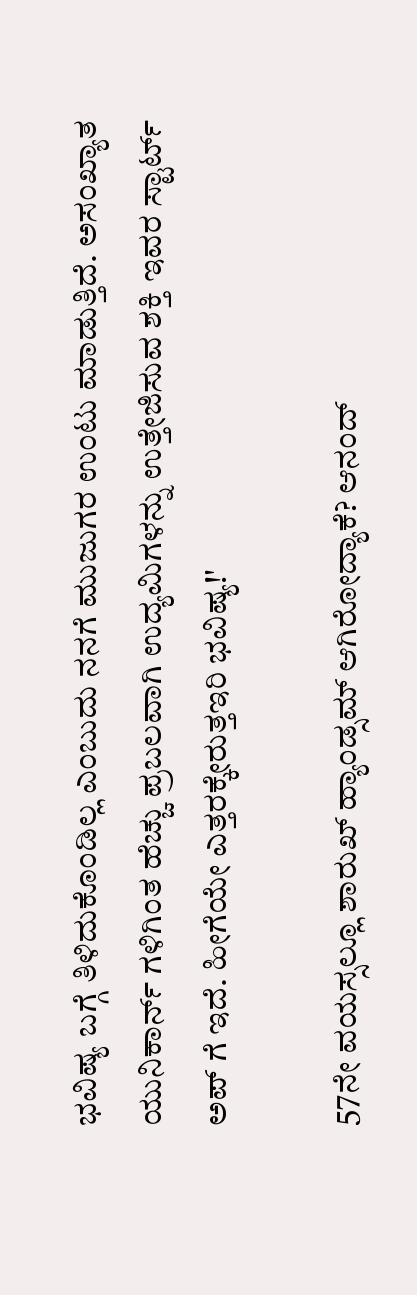ಭವಿಷ್ಯ ಬಗ್ಗೆ ತಿಳಿದುಕೊಂಡಿಲ್ಲ ಎಂಬುದು ನನಗೆ ಮುಜುಗರ ಉಂಟು ಮಾಡುತ್ತಿದೆ. ಅಸಂಖ್ಯಾತ ಯುನಿಕಾರ್ನ್ ಗಳಿಗಿಂತ ಹೆಚ್ಚು ಪ್ರಬಲವಾಗಿ ಉದ್ಯಮಿಗಳನ್ನು ಉತ್ತೇಜಿಸುವ ಶಕ್ತಿ ಇವರ ಸ್ಟಾರ್ಟ್ ಅಪ್ ಗೆ ಇದೆ. ಹೀಗೆಯೇ ಎತ್ತರಕ್ಕೇರುತ್ತಇರಿ ಭವಿಷ್ಯ!'

57ನೇ ವಯಸ್ಸಲ್ಲೂ ಶಾರುಖ್ ಹ್ಯಾಂಡ್ಸಮ್ ಆಗಿರೋದ್ಯಾಕೆ? ಆನಂದ್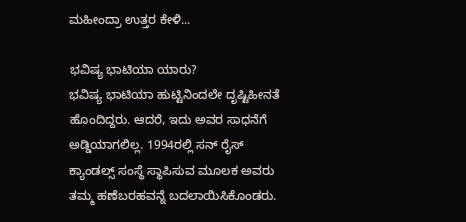ಮಹೀಂದ್ರಾ ಉತ್ತರ ಕೇಳಿ...

ಭವಿಷ್ಯ ಭಾಟಿಯಾ ಯಾರು?
ಭವಿಷ್ಯ ಭಾಟಿಯಾ ಹುಟ್ಟಿನಿಂದಲೇ ದೃಷ್ಟಿಹೀನತೆ ಹೊಂದಿದ್ದರು. ಆದರೆ, ಇದು ಅವರ ಸಾಧನೆಗೆ ಅಡ್ಡಿಯಾಗಲಿಲ್ಲ. 1994ರಲ್ಲಿ ಸನ್ ರೈಸ್ ಕ್ಯಾಂಡಲ್ಸ್ ಸಂಸ್ಥೆ ಸ್ಥಾಪಿಸುವ ಮೂಲಕ ಅವರು ತಮ್ಮ ಹಣೆಬರಹವನ್ನೆ ಬದಲಾಯಿಸಿಕೊಂಡರು.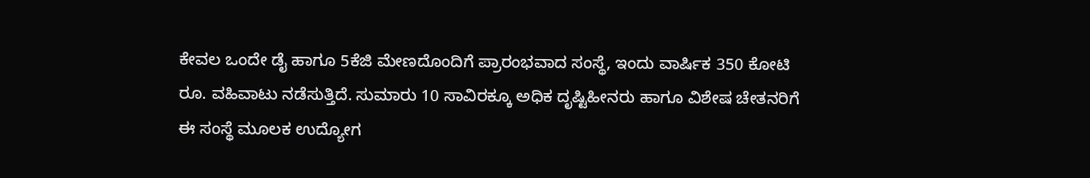ಕೇವಲ ಒಂದೇ ಡೈ ಹಾಗೂ 5ಕೆಜಿ ಮೇಣದೊಂದಿಗೆ ಪ್ರಾರಂಭವಾದ ಸಂಸ್ಥೆ, ಇಂದು ವಾರ್ಷಿಕ 350 ಕೋಟಿ ರೂ. ವಹಿವಾಟು ನಡೆಸುತ್ತಿದೆ. ಸುಮಾರು 10 ಸಾವಿರಕ್ಕೂ ಅಧಿಕ ದೃಷ್ಟಿಹೀನರು ಹಾಗೂ ವಿಶೇಷ ಚೇತನರಿಗೆ ಈ ಸಂಸ್ಥೆ ಮೂಲಕ ಉದ್ಯೋಗ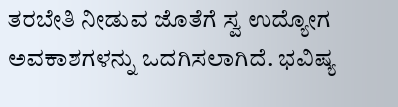ತರಬೇತಿ ನೀಡುವ ಜೊತೆಗೆ ಸ್ವ ಉದ್ಯೋಗ ಅವಕಾಶಗಳನ್ನು ಒದಗಿಸಲಾಗಿದೆ. ಭವಿಷ್ಯ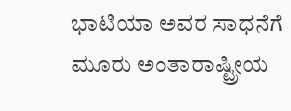ಭಾಟಿಯಾ ಅವರ ಸಾಧನೆಗೆ ಮೂರು ಅಂತಾರಾಷ್ಟ್ರೀಯ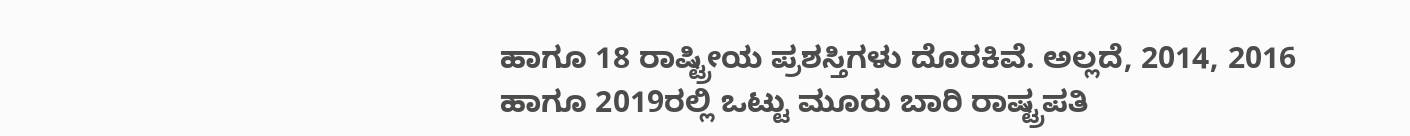ಹಾಗೂ 18 ರಾಷ್ಟ್ರೀಯ ಪ್ರಶಸ್ತಿಗಳು ದೊರಕಿವೆ. ಅಲ್ಲದೆ, 2014, 2016 ಹಾಗೂ 2019ರಲ್ಲಿ ಒಟ್ಟು ಮೂರು ಬಾರಿ ರಾಷ್ಟ್ರಪತಿ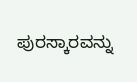ಪುರಸ್ಕಾರವನ್ನು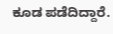ಕೂಡ ಪಡೆದಿದ್ದಾರೆ.